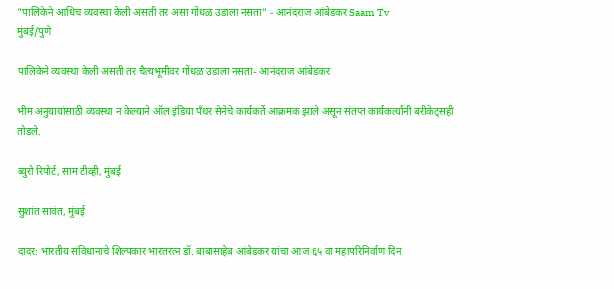"पालिकेने आधिच व्यवस्था केली असती तर असा गोंधळ उडाला नसता" - आनंदराज आंबेडकर Saam Tv
मुंबई/पुणे

पालिकेने व्यवस्था केली असती तर चैत्यभूमीवर गोंधळ उडाला नसता- आनंदराज आंबेडकर

भीम अनुयायांसाठी व्यवस्था न केल्याने ऑल इंडिया पँथर सेनेचे कार्यकर्ते आक्रमक झाले असून संतप्त कार्यकर्त्यांनी बरीकेट्सही तोडले.

ब्युरो रिपोर्ट, साम टीव्ही, मुंबई

सुशांत सावंत, मुंबई

दादर: भारतीय संविधानाचे शिल्पकार भारतरत्न डॉ. बाबासाहेब आंबेडकर यांचा आज ६५ वा महापरिनिर्वाण दिन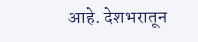आहे. देशभरातून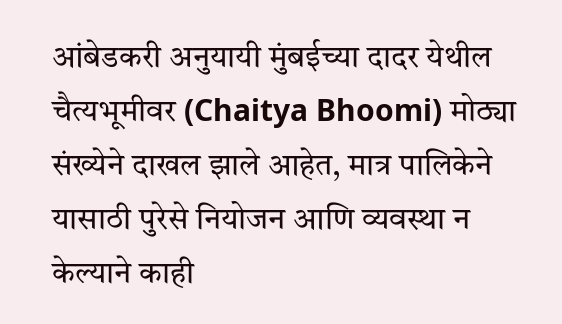आंबेडकरी अनुयायी मुंबईच्या दादर येथील चैत्यभूमीवर (Chaitya Bhoomi) मोठ्या संख्येने दाखल झाले आहेत, मात्र पालिकेने यासाठी पुरेसे नियोजन आणि व्यवस्था न केल्याने काही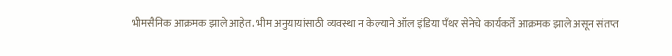भीमसैनिक आक्रमक झाले आहेत. भीम अनुयायांसाठी व्यवस्था न केल्याने ऑल इंडिया पँथर सेनेचे कार्यकर्ते आक्रमक झाले असून संतप्त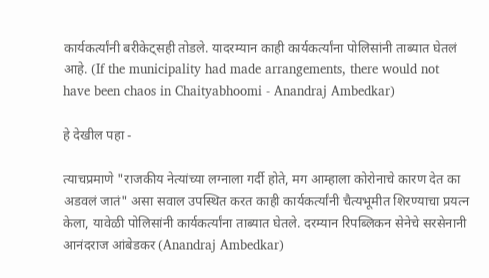कार्यकर्त्यांनी बरीकेट्सही तोडले. यादरम्यान काही कार्यकर्त्यांना पोलिसांनी ताब्यात घेतलं आहे. (If the municipality had made arrangements, there would not have been chaos in Chaityabhoomi - Anandraj Ambedkar)

हे देखील पहा -

त्याचप्रमाणे "राजकीय नेत्यांच्या लग्नाला गर्दी होते, मग आम्हाला कोरोनाचे कारण देत का अडवलं जातं" असा सवाल उपस्थित करत काही कार्यकर्त्यांनी चैत्यभूमीत शिरण्याचा प्रयत्न केला, यावेळी पोलिसांनी कार्यकर्त्यांना ताब्यात घेतले. दरम्यान रिपब्लिकन सेनेचे सरसेनानी आनंदराज आंबेडकर (Anandraj Ambedkar)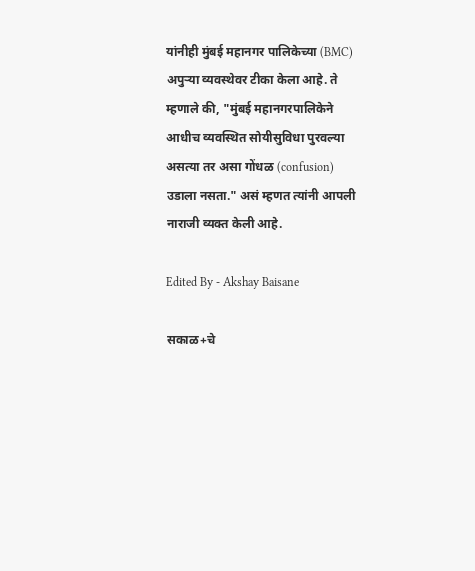यांनीही मुंबई महानगर पालिकेच्या (BMC) अपुऱ्या व्यवस्थेवर टीका केला आहे. ते म्हणाले की, "मुंबई महानगरपालिकेने आधीच व्यवस्थित सोयीसुविधा पुरवल्या असत्या तर असा गोंधळ (confusion) उडाला नसता." असं म्हणत त्यांनी आपली नाराजी व्यक्त केली आहे.

Edited By - Akshay Baisane

सकाळ+चे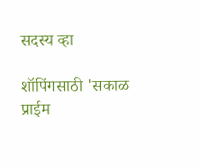सदस्य व्हा

शॉपिंगसाठी 'सकाळ प्राईम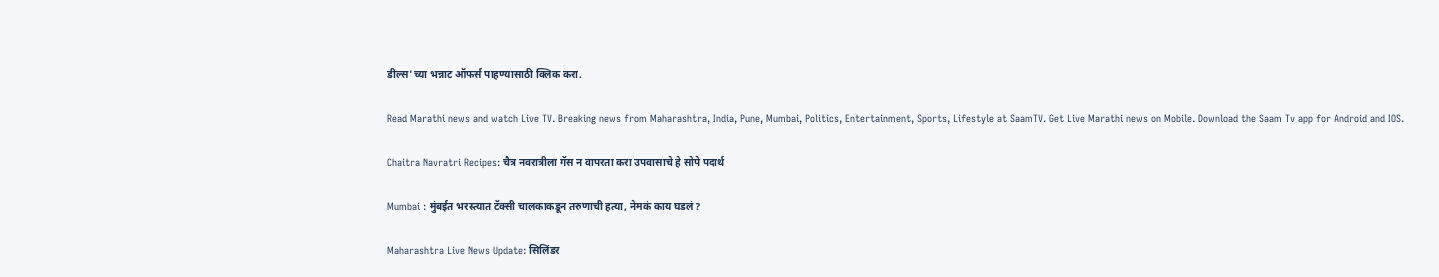डील्स'च्या भन्नाट ऑफर्स पाहण्यासाठी क्लिक करा.

Read Marathi news and watch Live TV. Breaking news from Maharashtra, India, Pune, Mumbai, Politics, Entertainment, Sports, Lifestyle at SaamTV. Get Live Marathi news on Mobile. Download the Saam Tv app for Android and IOS.

Chaitra Navratri Recipes: चैत्र नवरात्रीला गॅस न वापरता करा उपवासाचे हे सोपे पदार्थ

Mumbai : मुंबईत भरस्त्यात टॅक्सी चालकाकडून तरुणाची हत्या, नेमकं काय घडलं?

Maharashtra Live News Update: सिलिंडर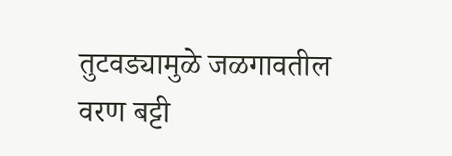तुटवड्यामुळे जळगावतील वरण बट्टी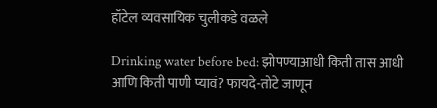हॉटेल व्यवसायिक चुलीकडे वळले

Drinking water before bed: झोपण्याआधी किती तास आधी आणि किती पाणी प्यावं? फायदे-तोटे जाणून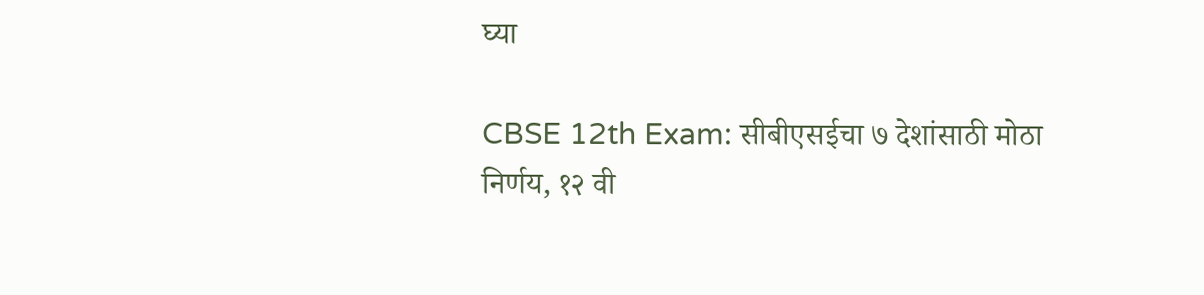घ्या

CBSE 12th Exam: सीबीएसईचा ७ देशांसाठी मोठा निर्णय, १२ वी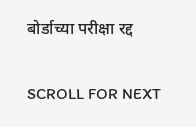बोर्डाच्या परीक्षा रद्द

SCROLL FOR NEXT